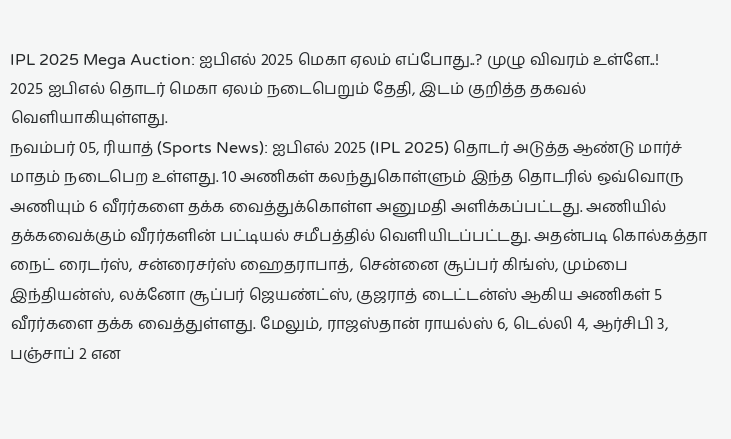IPL 2025 Mega Auction: ஐபிஎல் 2025 மெகா ஏலம் எப்போது..? முழு விவரம் உள்ளே..!
2025 ஐபிஎல் தொடர் மெகா ஏலம் நடைபெறும் தேதி, இடம் குறித்த தகவல் வெளியாகியுள்ளது.
நவம்பர் 05, ரியாத் (Sports News): ஐபிஎல் 2025 (IPL 2025) தொடர் அடுத்த ஆண்டு மார்ச் மாதம் நடைபெற உள்ளது. 10 அணிகள் கலந்துகொள்ளும் இந்த தொடரில் ஒவ்வொரு அணியும் 6 வீரர்களை தக்க வைத்துக்கொள்ள அனுமதி அளிக்கப்பட்டது. அணியில் தக்கவைக்கும் வீரர்களின் பட்டியல் சமீபத்தில் வெளியிடப்பட்டது. அதன்படி கொல்கத்தா நைட் ரைடர்ஸ், சன்ரைசர்ஸ் ஹைதராபாத், சென்னை சூப்பர் கிங்ஸ், மும்பை இந்தியன்ஸ், லக்னோ சூப்பர் ஜெயண்ட்ஸ், குஜராத் டைட்டன்ஸ் ஆகிய அணிகள் 5 வீரர்களை தக்க வைத்துள்ளது. மேலும், ராஜஸ்தான் ராயல்ஸ் 6, டெல்லி 4, ஆர்சிபி 3, பஞ்சாப் 2 என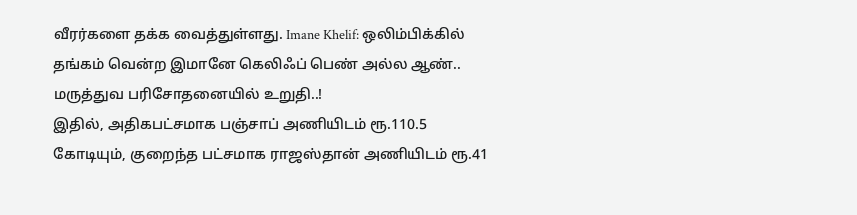வீரர்களை தக்க வைத்துள்ளது. Imane Khelif: ஒலிம்பிக்கில் தங்கம் வென்ற இமானே கெலிஃப் பெண் அல்ல ஆண்.. மருத்துவ பரிசோதனையில் உறுதி..!
இதில், அதிகபட்சமாக பஞ்சாப் அணியிடம் ரூ.110.5 கோடியும், குறைந்த பட்சமாக ராஜஸ்தான் அணியிடம் ரூ.41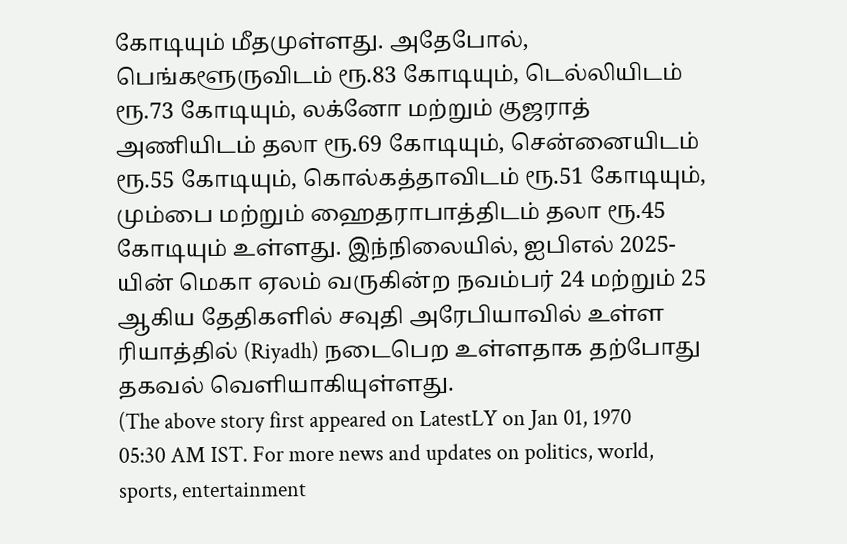கோடியும் மீதமுள்ளது. அதேபோல், பெங்களூருவிடம் ரூ.83 கோடியும், டெல்லியிடம் ரூ.73 கோடியும், லக்னோ மற்றும் குஜராத் அணியிடம் தலா ரூ.69 கோடியும், சென்னையிடம் ரூ.55 கோடியும், கொல்கத்தாவிடம் ரூ.51 கோடியும், மும்பை மற்றும் ஹைதராபாத்திடம் தலா ரூ.45 கோடியும் உள்ளது. இந்நிலையில், ஐபிஎல் 2025-யின் மெகா ஏலம் வருகின்ற நவம்பர் 24 மற்றும் 25 ஆகிய தேதிகளில் சவுதி அரேபியாவில் உள்ள ரியாத்தில் (Riyadh) நடைபெற உள்ளதாக தற்போது தகவல் வெளியாகியுள்ளது.
(The above story first appeared on LatestLY on Jan 01, 1970 05:30 AM IST. For more news and updates on politics, world, sports, entertainment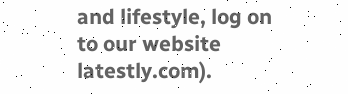and lifestyle, log on to our website latestly.com).